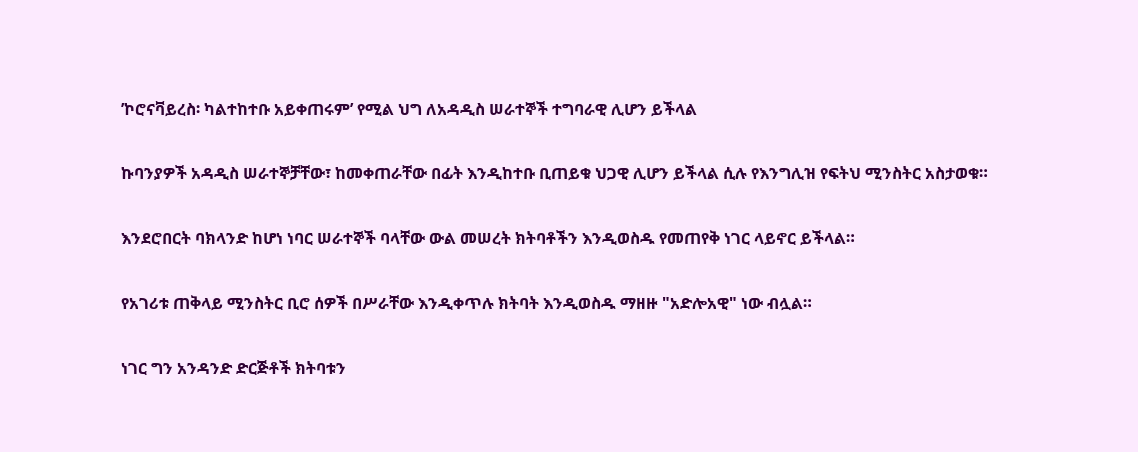’ኮሮናቫይረስ፡ ካልተከተቡ አይቀጠሩም’ የሚል ህግ ለአዳዲስ ሠራተኞች ተግባራዊ ሊሆን ይችላል

ኩባንያዎች አዳዲስ ሠራተኞቻቸው፣ ከመቀጠራቸው በፊት እንዲከተቡ ቢጠይቁ ህጋዊ ሊሆን ይችላል ሲሉ የእንግሊዝ የፍትህ ሚንስትር አስታወቁ።

እንደሮበርት ባክላንድ ከሆነ ነባር ሠራተኞች ባላቸው ውል መሠረት ክትባቶችን እንዲወስዱ የመጠየቅ ነገር ላይኖር ይችላል።

የአገሪቱ ጠቅላይ ሚንስትር ቢሮ ሰዎች በሥራቸው እንዲቀጥሉ ክትባት እንዲወስዱ ማዘዙ "አድሎአዊ" ነው ብሏል።

ነገር ግን አንዳንድ ድርጅቶች ክትባቱን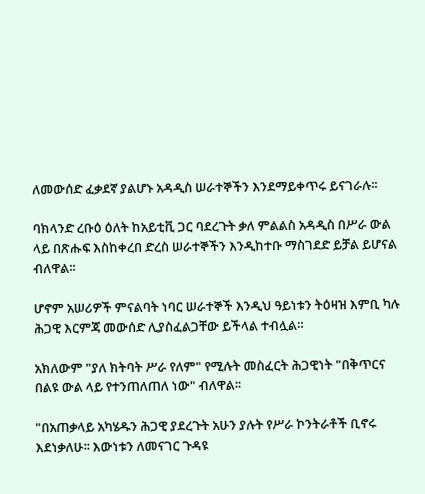ለመውሰድ ፈቃደኛ ያልሆኑ አዳዲስ ሠራተኞችን እንደማይቀጥሩ ይናገራሉ፡፡

ባክላንድ ረቡዕ ዕለት ከአይቲቪ ጋር ባደረጉት ቃለ ምልልስ አዳዲስ በሥራ ውል ላይ በጽሑፍ እስከቀረበ ድረስ ሠራተኞችን እንዲከተቡ ማስገደድ ይቻል ይሆናል ብለዋል፡፡

ሆኖም አሠሪዎች ምናልባት ነባር ሠራተኞች እንዲህ ዓይነቱን ትዕዛዝ እምቢ ካሉ ሕጋዊ እርምጃ መውሰድ ሊያስፈልጋቸው ይችላል ተብሏል።

አክለውም "ያለ ክትባት ሥራ የለም" የሚሉት መስፈርት ሕጋዊነት "በቅጥርና በልዩ ውል ላይ የተንጠለጠለ ነው" ብለዋል፡፡

"በአጠቃላይ አካሄዱን ሕጋዊ ያደረጉት አሁን ያሉት የሥራ ኮንትራቶች ቢኖሩ እደነቃለሁ፡፡ እውነቱን ለመናገር ጉዳዩ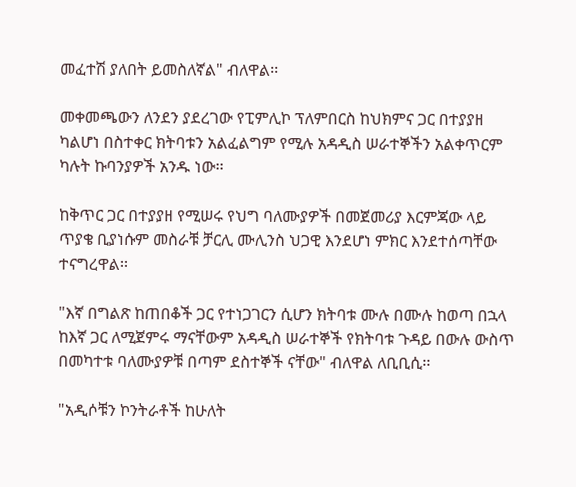መፈተሽ ያለበት ይመስለኛል" ብለዋል፡፡

መቀመጫውን ለንደን ያደረገው የፒምሊኮ ፕለምበርስ ከህክምና ጋር በተያያዘ ካልሆነ በስተቀር ክትባቱን አልፈልግም የሚሉ አዳዲስ ሠራተኞችን አልቀጥርም ካሉት ኩባንያዎች አንዱ ነው፡፡

ከቅጥር ጋር በተያያዘ የሚሠሩ የህግ ባለሙያዎች በመጀመሪያ እርምጃው ላይ ጥያቄ ቢያነሱም መስራቹ ቻርሊ ሙሊንስ ህጋዊ እንደሆነ ምክር እንደተሰጣቸው ተናግረዋል፡፡

"እኛ በግልጽ ከጠበቆች ጋር የተነጋገርን ሲሆን ክትባቱ ሙሉ በሙሉ ከወጣ በኋላ ከእኛ ጋር ለሚጀምሩ ማናቸውም አዳዲስ ሠራተኞች የክትባቱ ጉዳይ በውሉ ውስጥ በመካተቱ ባለሙያዎቹ በጣም ደስተኞች ናቸው" ብለዋል ለቢቢሲ፡፡

"አዲሶቹን ኮንትራቶች ከሁለት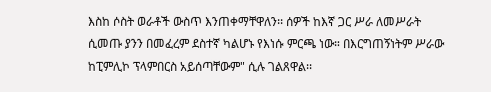እስከ ሶስት ወራቶች ውስጥ እንጠቀማቸዋለን፡፡ ሰዎች ከእኛ ጋር ሥራ ለመሥራት ሲመጡ ያንን በመፈረም ደስተኛ ካልሆኑ የእነሱ ምርጫ ነው። በእርግጠኝነትም ሥራው ከፒምሊኮ ፕላምበርስ አይሰጣቸውም" ሲሉ ገልጸዋል፡፡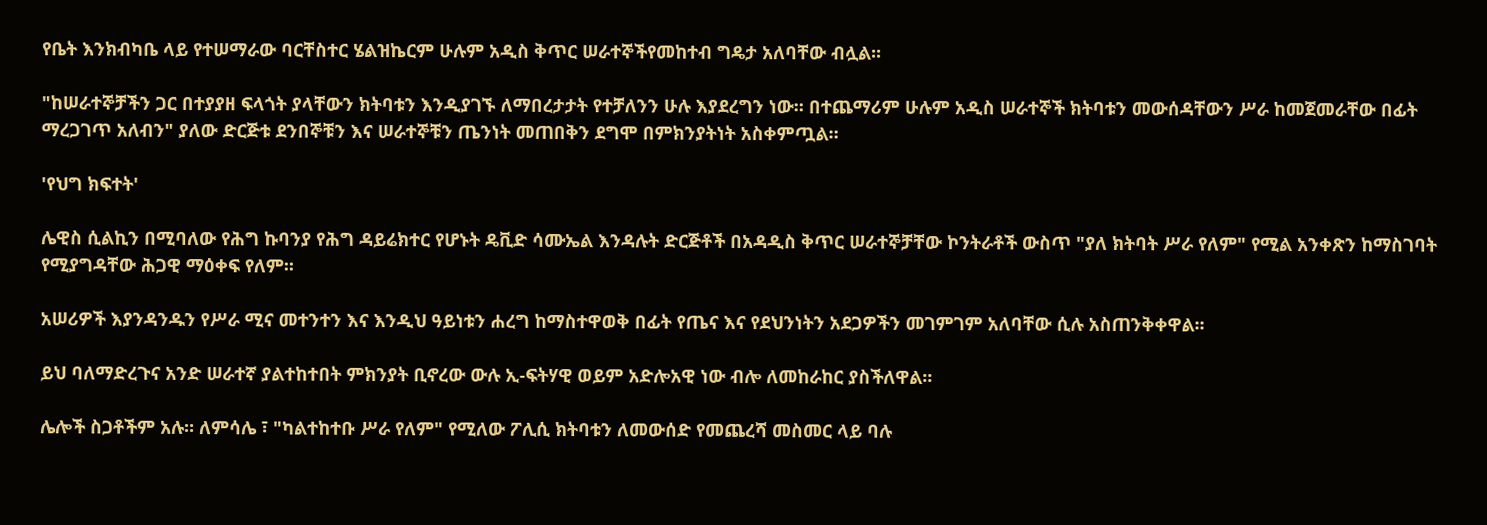የቤት እንክብካቤ ላይ የተሠማራው ባርቸስተር ሄልዝኬርም ሁሉም አዲስ ቅጥር ሠራተኞችየመከተብ ግዴታ አለባቸው ብሏል፡፡

"ከሠራተኞቻችን ጋር በተያያዘ ፍላጎት ያላቸውን ክትባቱን እንዲያገኙ ለማበረታታት የተቻለንን ሁሉ እያደረግን ነው። በተጨማሪም ሁሉም አዲስ ሠራተኞች ክትባቱን መውሰዳቸውን ሥራ ከመጀመራቸው በፊት ማረጋገጥ አለብን" ያለው ድርጅቱ ደንበኞቹን እና ሠራተኞቹን ጤንነት መጠበቅን ደግሞ በምክንያትነት አስቀምጧል።

'የህግ ክፍተት'

ሌዊስ ሲልኪን በሚባለው የሕግ ኩባንያ የሕግ ዳይሬክተር የሆኑት ዴቪድ ሳሙኤል እንዳሉት ድርጅቶች በአዳዲስ ቅጥር ሠራተኞቻቸው ኮንትራቶች ውስጥ "ያለ ክትባት ሥራ የለም" የሚል አንቀጽን ከማስገባት የሚያግዳቸው ሕጋዊ ማዕቀፍ የለም፡፡

አሠሪዎች እያንዳንዱን የሥራ ሚና መተንተን እና እንዲህ ዓይነቱን ሐረግ ከማስተዋወቅ በፊት የጤና እና የደህንነትን አደጋዎችን መገምገም አለባቸው ሲሉ አስጠንቅቀዋል፡፡

ይህ ባለማድረጉና አንድ ሠራተኛ ያልተከተበት ምክንያት ቢኖረው ውሉ ኢ-ፍትሃዊ ወይም አድሎአዊ ነው ብሎ ለመከራከር ያስችለዋል፡፡

ሌሎች ስጋቶችም አሉ። ለምሳሌ ፣ "ካልተከተቡ ሥራ የለም" የሚለው ፖሊሲ ክትባቱን ለመውሰድ የመጨረሻ መስመር ላይ ባሉ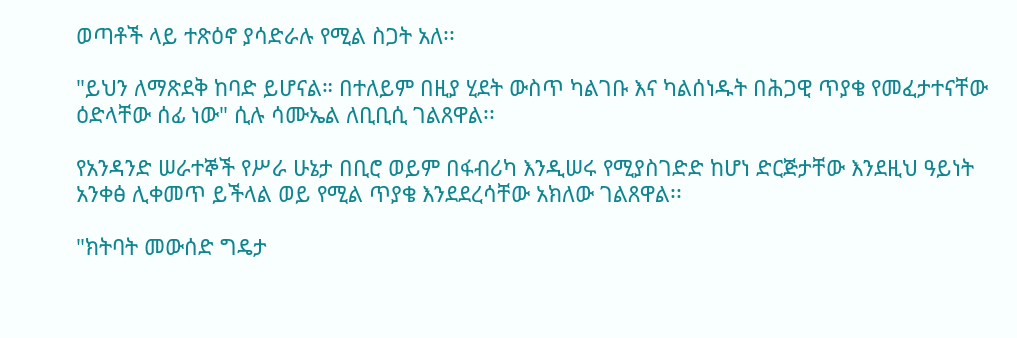ወጣቶች ላይ ተጽዕኖ ያሳድራሉ የሚል ስጋት አለ፡፡

"ይህን ለማጽደቅ ከባድ ይሆናል። በተለይም በዚያ ሂደት ውስጥ ካልገቡ እና ካልሰነዱት በሕጋዊ ጥያቄ የመፈታተናቸው ዕድላቸው ሰፊ ነው" ሲሉ ሳሙኤል ለቢቢሲ ገልጸዋል፡፡

የአንዳንድ ሠራተኞች የሥራ ሁኔታ በቢሮ ወይም በፋብሪካ እንዲሠሩ የሚያስገድድ ከሆነ ድርጅታቸው እንደዚህ ዓይነት አንቀፅ ሊቀመጥ ይችላል ወይ የሚል ጥያቄ እንደደረሳቸው አክለው ገልጸዋል፡፡

"ክትባት መውሰድ ግዴታ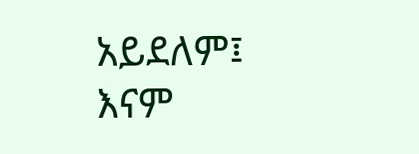አይደለም፤ እናም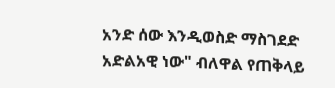አንድ ሰው እንዲወስድ ማስገደድ አድልአዊ ነው" ብለዋል የጠቅላይ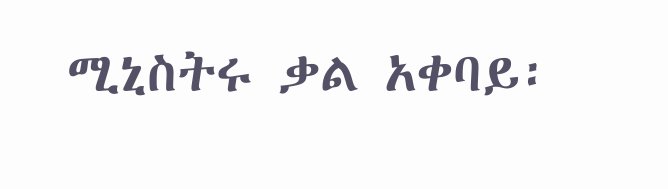ሚኒስትሩ ቃል አቀባይ፡